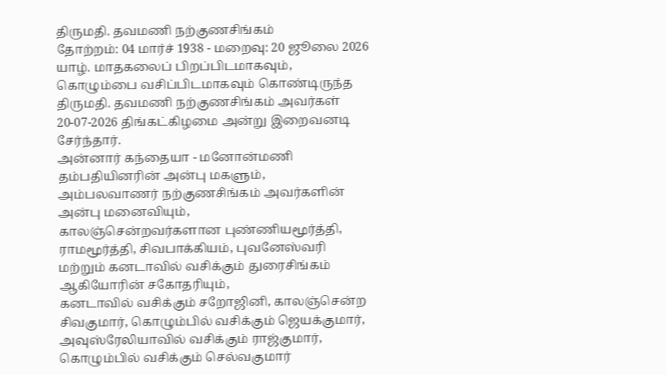திருமதி. தவமணி நற்குணசிங்கம்
தோற்றம்: 04 மார்ச் 1938 - மறைவு: 20 ஜூலை 2026
யாழ். மாதகலைப் பிறப்பிடமாகவும், கொழும்பை வசிப்பிடமாகவும் கொண்டிருந்த திருமதி. தவமணி நற்குணசிங்கம் அவர்கள் 20-07-2026 திங்கட்கிழமை அன்று இறைவனடி சேர்ந்தார்.
அன்னார் கந்தையா - மனோன்மணி தம்பதியினரின் அன்பு மகளும்,
அம்பலவாணர் நற்குணசிங்கம் அவர்களின் அன்பு மனைவியும்,
காலஞ்சென்றவர்களான புண்ணியமூர்த்தி, ராமமூர்த்தி, சிவபாக்கியம், புவனேஸ்வரி மற்றும் கனடாவில் வசிக்கும் துரைசிங்கம் ஆகியோரின் சகோதரியும்,
கனடாவில் வசிக்கும் சறோஜினி, காலஞ்சென்ற சிவகுமார், கொழும்பில் வசிக்கும் ஜெயக்குமார், அவுஸ்ரேலியாவில் வசிக்கும் ராஜ்குமார், கொழும்பில் வசிக்கும் செல்வகுமார்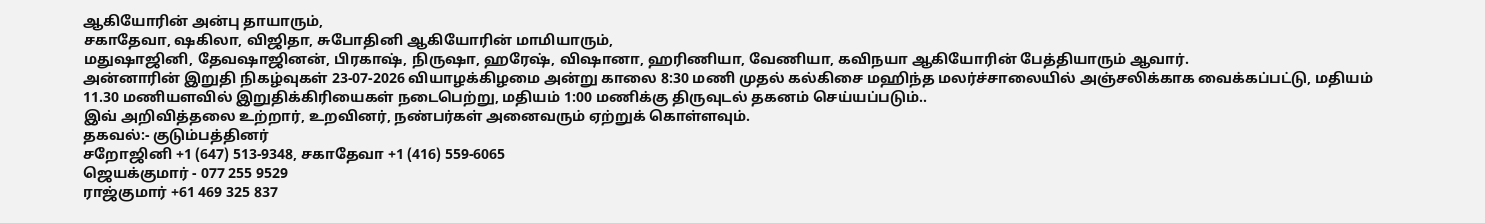ஆகியோரின் அன்பு தாயாரும்,
சகாதேவா, ஷகிலா, விஜிதா, சுபோதினி ஆகியோரின் மாமியாரும்,
மதுஷாஜினி, தேவஷாஜினன், பிரகாஷ், நிருஷா, ஹரேஷ், விஷானா, ஹரிணியா, வேணியா, கவிநயா ஆகியோரின் பேத்தியாரும் ஆவார்.
அன்னாரின் இறுதி நிகழ்வுகள் 23-07-2026 வியாழக்கிழமை அன்று காலை 8:30 மணி முதல் கல்கிசை மஹிந்த மலர்ச்சாலையில் அஞ்சலிக்காக வைக்கப்பட்டு, மதியம் 11.30 மணியளவில் இறுதிக்கிரியைகள் நடைபெற்று, மதியம் 1:00 மணிக்கு திருவுடல் தகனம் செய்யப்படும்..
இவ் அறிவித்தலை உற்றார், உறவினர், நண்பர்கள் அனைவரும் ஏற்றுக் கொள்ளவும்.
தகவல்:- குடும்பத்தினர்
சறோஜினி +1 (647) 513-9348, சகாதேவா +1 (416) 559-6065
ஜெயக்குமார் - 077 255 9529
ராஜ்குமார் +61 469 325 837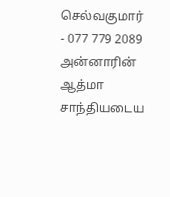செல்வகுமார் - 077 779 2089
அன்னாரின் ஆத்மா சாந்தியடைய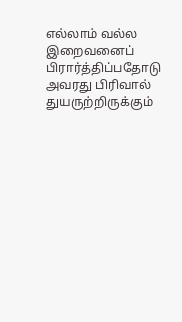எல்லாம் வல்ல இறைவனைப் பிரார்த்திப்பதோடு அவரது பிரிவால் துயருற்றிருக்கும்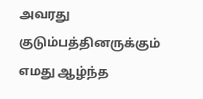அவரது குடும்பத்தினருக்கும் எமது ஆழ்ந்த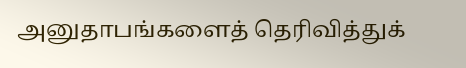அனுதாபங்களைத் தெரிவித்துக்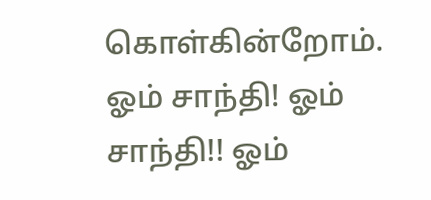கொள்கின்றோம்.
ஓம் சாந்தி! ஓம் சாந்தி!! ஓம்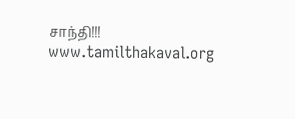சாந்தி!!!
www.tamilthakaval.org